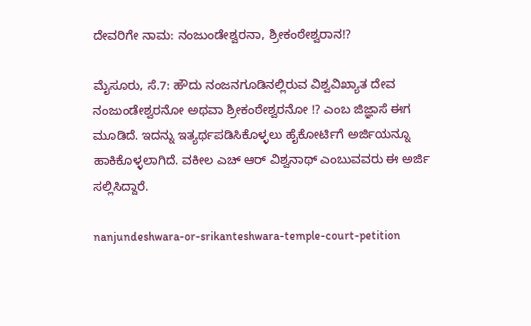ದೇವರಿಗೇ ನಾಮ: ನಂಜುಂಡೇಶ್ವರನಾ, ಶ್ರೀಕಂಠೇಶ್ವರಾನ!?

ಮೈಸೂರು, ಸೆ.7: ಹೌದು ನಂಜನಗೂಡಿನಲ್ಲಿರುವ ವಿಶ್ವವಿಖ್ಯಾತ ದೇವ ನಂಜುಂಡೇಶ್ವರನೋ ಅಥವಾ ಶ್ರೀಕಂಠೇಶ್ವರನೋ !? ಎಂಬ ಜಿಜ್ಞಾಸೆ ಈಗ ಮೂಡಿದೆ. ಇದನ್ನು ಇತ್ಯರ್ಥಪಡಿಸಿಕೊಳ್ಳಲು ಹೈಕೋರ್ಟಿಗೆ ಅರ್ಜಿಯನ್ನೂ ಹಾಕಿಕೊಳ್ಳಲಾಗಿದೆ. ವಕೀಲ ಎಚ್ ಆರ್ ವಿಶ್ವನಾಥ್ ಎಂಬುವವರು ಈ ಅರ್ಜಿ ಸಲ್ಲಿಸಿದ್ದಾರೆ.

nanjundeshwara-or-srikanteshwara-temple-court-petition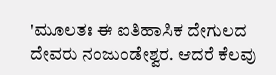'ಮೂಲತಃ ಈ ಐತಿಹಾಸಿಕ ದೇಗುಲದ ದೇವರು ನಂಜುಂಡೇಶ್ವರ. ಆದರೆ ಕೆಲವು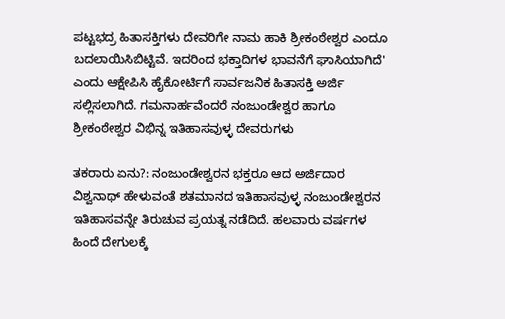ಪಟ್ಟಭದ್ರ ಹಿತಾಸಕ್ತಿಗಳು ದೇವರಿಗೇ ನಾಮ ಹಾಕಿ ಶ್ರೀಕಂಠೇಶ್ವರ ಎಂದೂ ಬದಲಾಯಿಸಿಬಿಟ್ಟಿವೆ. ಇದರಿಂದ ಭಕ್ತಾದಿಗಳ ಭಾವನೆಗೆ ಘಾಸಿಯಾಗಿದೆ' ಎಂದು ಆಕ್ಷೇಪಿಸಿ ಹೈಕೋರ್ಟಿಗೆ ಸಾರ್ವಜನಿಕ ಹಿತಾಸಕ್ತಿ ಅರ್ಜಿ ಸಲ್ಲಿಸಲಾಗಿದೆ. ಗಮನಾರ್ಹವೆಂದರೆ ನಂಜುಂಡೇಶ್ವರ ಹಾಗೂ ಶ್ರೀಕಂಠೇಶ್ವರ ವಿಭಿನ್ನ ಇತಿಹಾಸವುಳ್ಳ ದೇವರುಗಳು

ತಕರಾರು ಏನು?: ನಂಜುಂಡೇಶ್ವರನ ಭಕ್ತರೂ ಆದ ಅರ್ಜಿದಾರ ವಿಶ್ವನಾಥ್ ಹೇಳುವಂತೆ ಶತಮಾನದ ಇತಿಹಾಸವುಳ್ಳ ನಂಜುಂಡೇಶ್ವರನ ಇತಿಹಾಸವನ್ನೇ ತಿರುಚುವ ಪ್ರಯತ್ನ ನಡೆದಿದೆ. ಹಲವಾರು ವರ್ಷಗಳ ಹಿಂದೆ ದೇಗುಲಕ್ಕೆ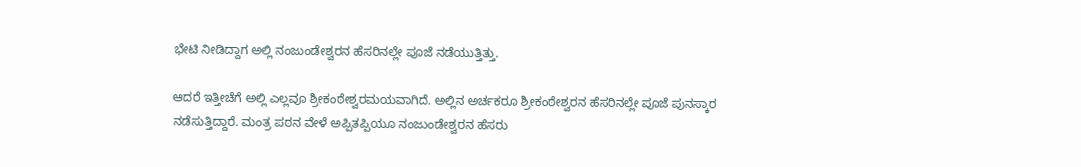ಭೇಟಿ ನೀಡಿದ್ದಾಗ ಅಲ್ಲಿ ನಂಜುಂಡೇಶ್ವರನ ಹೆಸರಿನಲ್ಲೇ ಪೂಜೆ ನಡೆಯುತ್ತಿತ್ತು.

ಆದರೆ ಇತ್ತೀಚೆಗೆ ಅಲ್ಲಿ ಎಲ್ಲವೂ ಶ್ರೀಕಂಠೇಶ್ವರಮಯವಾಗಿದೆ. ಅಲ್ಲಿನ ಅರ್ಚಕರೂ ಶ್ರೀಕಂಠೇಶ್ವರನ ಹೆಸರಿನಲ್ಲೇ ಪೂಜೆ ಪುನಸ್ಕಾರ ನಡೆಸುತ್ತಿದ್ದಾರೆ. ಮಂತ್ರ ಪಠನ ವೇಳೆ ಅಪ್ಪಿತಪ್ಪಿಯೂ ನಂಜುಂಡೇಶ್ವರನ ಹೆಸರು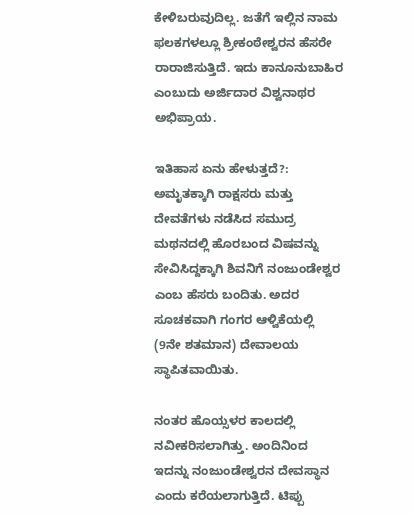ಕೇಳಿಬರುವುದಿಲ್ಲ. ಜತೆಗೆ ಇಲ್ಲಿನ ನಾಮ ಫಲಕಗಳಲ್ಲೂ ಶ್ರೀಕಂಠೇಶ್ವರನ ಹೆಸರೇ ರಾರಾಜಿಸುತ್ತಿದೆ. ಇದು ಕಾನೂನುಬಾಹಿರ ಎಂಬುದು ಅರ್ಜಿದಾರ ವಿಶ್ವನಾಥರ ಅಭಿಪ್ರಾಯ.

ಇತಿಹಾಸ ಏನು ಹೇಳುತ್ತದೆ?: ಅಮೃತಕ್ಕಾಗಿ ರಾಕ್ಷಸರು ಮತ್ತು ದೇವತೆಗಳು ನಡೆಸಿದ ಸಮುದ್ರ ಮಥನದಲ್ಲಿ ಹೊರಬಂದ ವಿಷವನ್ನು ಸೇವಿಸಿದ್ದಕ್ಕಾಗಿ ಶಿವನಿಗೆ ನಂಜುಂಡೇಶ್ವರ ಎಂಬ ಹೆಸರು ಬಂದಿತು. ಅದರ ಸೂಚಕವಾಗಿ ಗಂಗರ ಆಳ್ವಿಕೆಯಲ್ಲಿ (9ನೇ ಶತಮಾನ) ದೇವಾಲಯ ಸ್ಥಾಪಿತವಾಯಿತು.

ನಂತರ ಹೊಯ್ಸಳರ ಕಾಲದಲ್ಲಿ ನವೀಕರಿಸಲಾಗಿತ್ತು. ಅಂದಿನಿಂದ ಇದನ್ನು ನಂಜುಂಡೇಶ್ವರನ ದೇವಸ್ಥಾನ ಎಂದು ಕರೆಯಲಾಗುತ್ತಿದೆ. ಟಿಪ್ಪು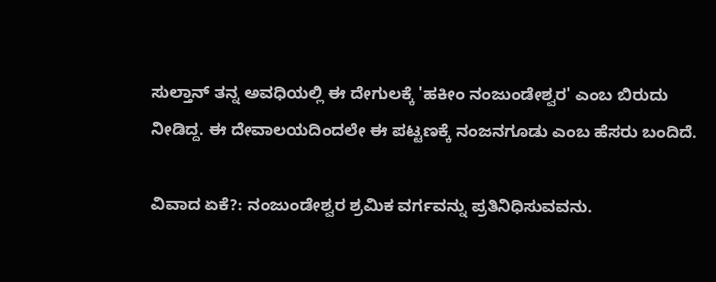ಸುಲ್ತಾನ್ ತನ್ನ ಅವಧಿಯಲ್ಲಿ ಈ ದೇಗುಲಕ್ಕೆ 'ಹಕೀಂ ನಂಜುಂಡೇಶ್ವರ' ಎಂಬ ಬಿರುದು ನೀಡಿದ್ದ. ಈ ದೇವಾಲಯದಿಂದಲೇ ಈ ಪಟ್ಟಣಕ್ಕೆ ನಂಜನಗೂಡು ಎಂಬ ಹೆಸರು ಬಂದಿದೆ.

ವಿವಾದ ಏಕೆ?: ನಂಜುಂಡೇಶ್ವರ ಶ್ರಮಿಕ ವರ್ಗವನ್ನು ಪ್ರತಿನಿಧಿಸುವವನು.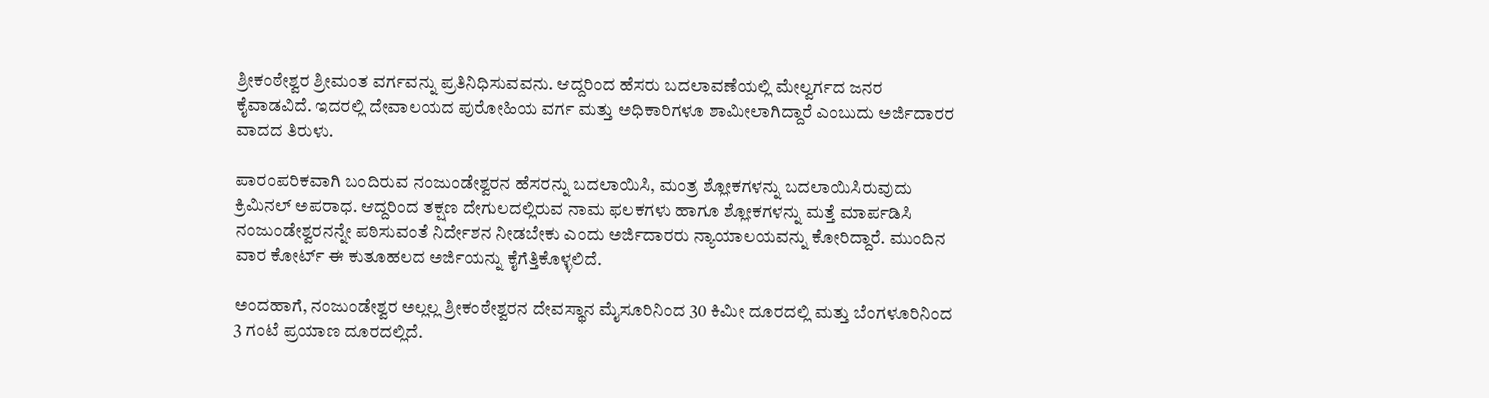ಶ್ರೀಕಂಠೇಶ್ವರ ಶ್ರೀಮಂತ ವರ್ಗವನ್ನು ಪ್ರತಿನಿಧಿಸುವವನು. ಆದ್ದರಿಂದ ಹೆಸರು ಬದಲಾವಣೆಯಲ್ಲಿ ಮೇಲ್ವರ್ಗದ ಜನರ ಕೈವಾಡವಿದೆ. ಇದರಲ್ಲಿ ದೇವಾಲಯದ ಪುರೋಹಿಯ ವರ್ಗ ಮತ್ತು ಅಧಿಕಾರಿಗಳೂ ಶಾಮೀಲಾಗಿದ್ದಾರೆ ಎಂಬುದು ಅರ್ಜಿದಾರರ ವಾದದ ತಿರುಳು.

ಪಾರಂಪರಿಕವಾಗಿ ಬಂದಿರುವ ನಂಜುಂಡೇಶ್ವರನ ಹೆಸರನ್ನು ಬದಲಾಯಿಸಿ, ಮಂತ್ರ ಶ್ಲೋಕಗಳನ್ನು ಬದಲಾಯಿಸಿರುವುದು ಕ್ರಿಮಿನಲ್ ಅಪರಾಧ. ಆದ್ದರಿಂದ ತಕ್ಷಣ ದೇಗುಲದಲ್ಲಿರುವ ನಾಮ ಫಲಕಗಳು ಹಾಗೂ ಶ್ಲೋಕಗಳನ್ನು ಮತ್ತೆ ಮಾರ್ಪಡಿಸಿ ನಂಜುಂಡೇಶ್ವರನನ್ನೇ ಪಠಿಸುವಂತೆ ನಿರ್ದೇಶನ ನೀಡಬೇಕು ಎಂದು ಅರ್ಜಿದಾರರು ನ್ಯಾಯಾಲಯವನ್ನು ಕೋರಿದ್ದಾರೆ. ಮುಂದಿನ ವಾರ ಕೋರ್ಟ್ ಈ ಕುತೂಹಲದ ಅರ್ಜಿಯನ್ನು ಕೈಗೆತ್ತಿಕೊಳ್ಳಲಿದೆ.

ಅಂದಹಾಗೆ, ನಂಜುಂಡೇಶ್ವರ ಅಲ್ಲಲ್ಲ ಶ್ರೀಕಂಠೇಶ್ವರನ ದೇವಸ್ಥಾನ ಮೈಸೂರಿನಿಂದ 30 ಕಿಮೀ ದೂರದಲ್ಲಿ ಮತ್ತು ಬೆಂಗಳೂರಿನಿಂದ 3 ಗಂಟೆ ಪ್ರಯಾಣ ದೂರದಲ್ಲಿದೆ.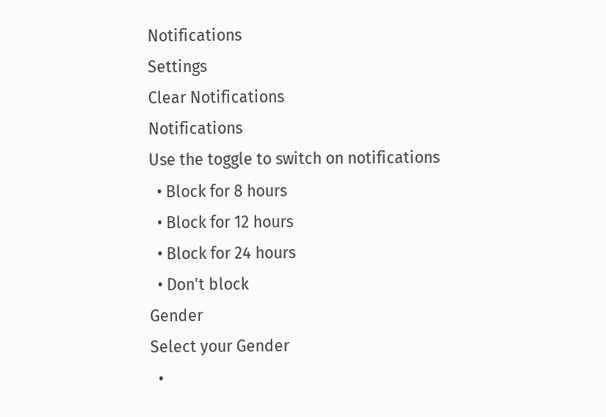Notifications
Settings
Clear Notifications
Notifications
Use the toggle to switch on notifications
  • Block for 8 hours
  • Block for 12 hours
  • Block for 24 hours
  • Don't block
Gender
Select your Gender
  •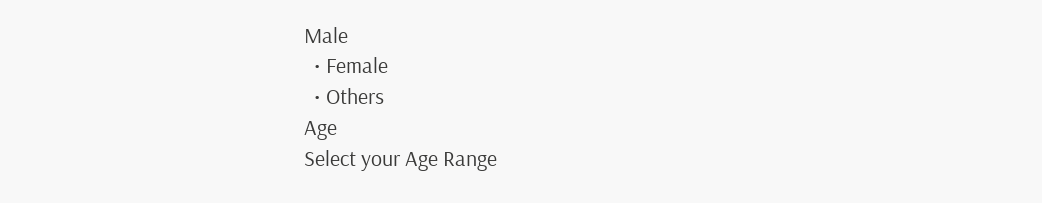Male
  • Female
  • Others
Age
Select your Age Range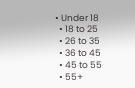• Under 18
  • 18 to 25
  • 26 to 35
  • 36 to 45
  • 45 to 55
  • 55+